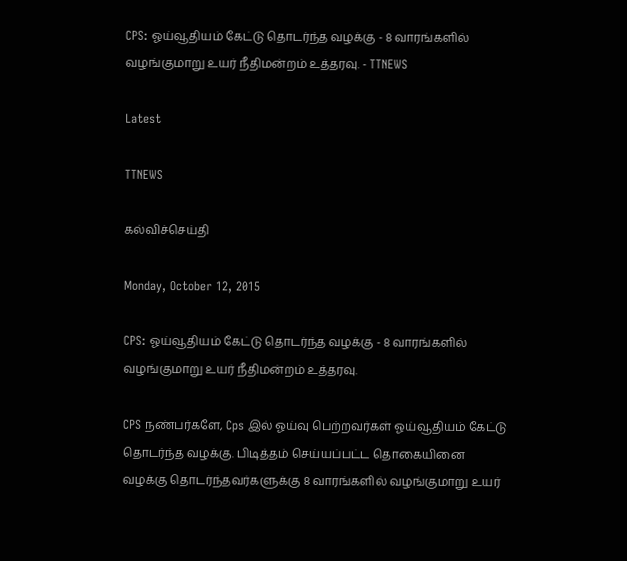CPS: ஓய்வூதியம் கேட்டு தொடர்ந்த வழக்கு - 8 வாரங்களில் வழங்குமாறு உயர் நீதிமன்றம் உத்தரவு. - TTNEWS

Latest

TTNEWS

கல்விச்செய்தி

Monday, October 12, 2015

CPS: ஓய்வூதியம் கேட்டு தொடர்ந்த வழக்கு - 8 வாரங்களில் வழங்குமாறு உயர் நீதிமன்றம் உத்தரவு.

CPS நண்பர்களே, Cps இல் ஓய்வு பெற்றவர்கள் ஓய்வூதியம் கேட்டு தொடர்ந்த வழக்கு. பிடித்தம் செய்யப்பட்ட தொகையினை வழக்கு தொடர்ந்தவர்களுக்கு 8 வாரங்களில் வழங்குமாறு உயர்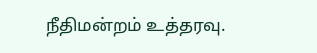நீதிமன்றம் உத்தரவு.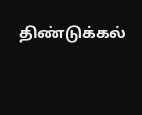திண்டுக்கல்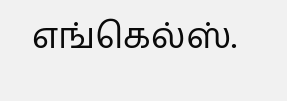எங்கெல்ஸ்.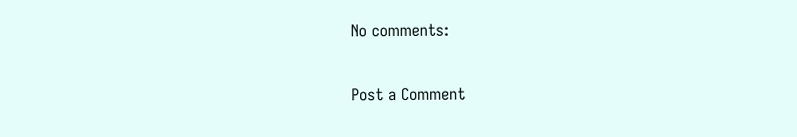No comments:

Post a Comment